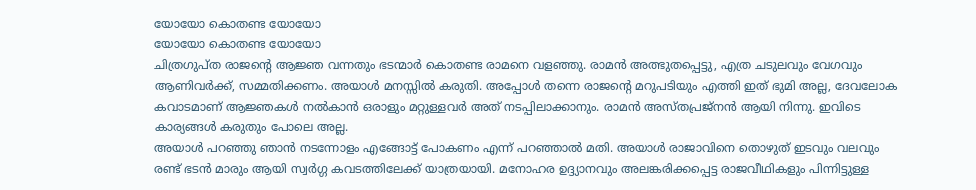യോയോ കൊതണ്ട യോയോ
യോയോ കൊതണ്ട യോയോ
ചിത്രഗുപ്ത രാജന്റെ ആജ്ഞ വന്നതും ഭടന്മാർ കൊതണ്ട രാമനെ വളഞ്ഞു. രാമൻ അത്ഭുതപ്പെട്ടു, എത്ര ചടുലവും വേഗവും ആണിവർക്ക്, സമ്മതിക്കണം. അയാൾ മനസ്സിൽ കരുതി. അപ്പോൾ തന്നെ രാജന്റെ മറുപടിയും എത്തി ഇത് ഭുമി അല്ല, ദേവലോക കവാടമാണ് ആജ്ഞകൾ നൽകാൻ ഒരാളും മറ്റുള്ളവർ അത് നടപ്പിലാക്കാനും. രാമൻ അസ്തപ്രജ്നൻ ആയി നിന്നു. ഇവിടെ കാര്യങ്ങൾ കരുതും പോലെ അല്ല.
അയാൾ പറഞ്ഞു ഞാൻ നടന്നോളം എങ്ങോട്ട് പോകണം എന്ന് പറഞ്ഞാൽ മതി. അയാൾ രാജാവിനെ തൊഴുത് ഇടവും വലവും രണ്ട് ഭടൻ മാരും ആയി സ്വർഗ്ഗ കവടത്തിലേക്ക് യാത്രയായി. മനോഹര ഉദ്ദ്യാനവും അലങ്കരിക്കപ്പെട്ട രാജവീഥികളും പിന്നിട്ടുള്ള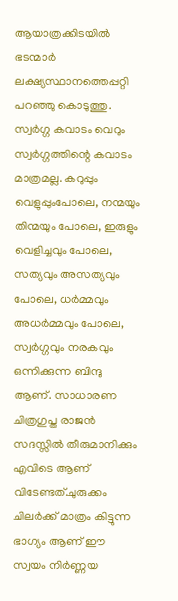ആയാത്രക്കിടയിൽ ഭടന്മാർ ലക്ഷ്യസ്ഥാനത്തെപ്പറ്റി പറഞ്ഞു കൊടുത്തു. സ്വർഗ്ഗ കവാടം വെറും സ്വർഗ്ഗത്തിന്റെ കവാടം മാത്രമല്ല. കറുപ്പും വെളുപ്പുംപോലെ, നന്മയും തിന്മയും പോലെ, ഇരുളും വെളിച്ചവും പോലെ, സത്യവും അസത്യവും പോലെ, ധർമ്മവും അധർമ്മവും പോലെ, സ്വർഗ്ഗവും നരകവും ഒന്നിക്കുന്ന ബിന്ദു ആണ്. സാധാരണ ചിത്രഗുപ്ത രാജൻ സദസ്സിൽ തീരുമാനിക്കും എവിടെ ആണ് വിടേണ്ടത്.ചുരുക്കം ചിലർക്ക് മാത്രം കിട്ടുന്ന ഭാഗ്യം ആണ് ഈ സ്വയം നിർണ്ണയ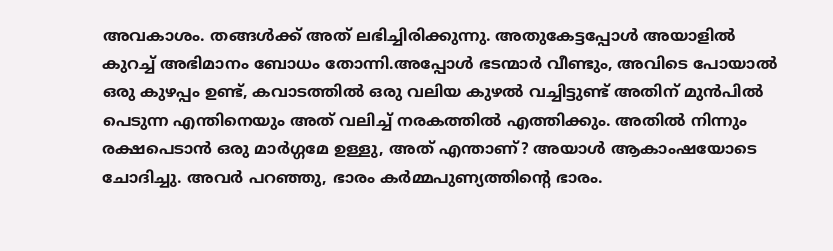അവകാശം. തങ്ങൾക്ക് അത് ലഭിച്ചിരിക്കുന്നു. അതുകേട്ടപ്പോൾ അയാളിൽ കുറച്ച് അഭിമാനം ബോധം തോന്നി.അപ്പോൾ ഭടന്മാർ വീണ്ടും, അവിടെ പോയാൽ ഒരു കുഴപ്പം ഉണ്ട്, കവാടത്തിൽ ഒരു വലിയ കുഴൽ വച്ചിട്ടുണ്ട് അതിന് മുൻപിൽ പെടുന്ന എന്തിനെയും അത് വലിച്ച് നരകത്തിൽ എത്തിക്കും. അതിൽ നിന്നും രക്ഷപെടാൻ ഒരു മാർഗ്ഗമേ ഉള്ളു, അത് എന്താണ്? അയാൾ ആകാംഷയോടെ ചോദിച്ചു. അവർ പറഞ്ഞു, ഭാരം കർമ്മപുണ്യത്തിന്റെ ഭാരം.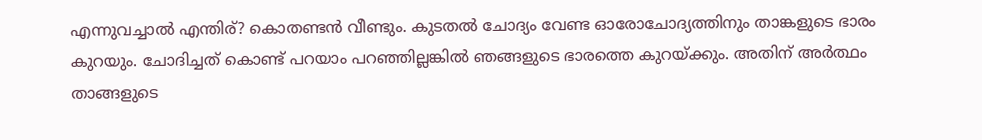എന്നുവച്ചാൽ എന്തിര്? കൊതണ്ടൻ വീണ്ടും. കുടതൽ ചോദ്യം വേണ്ട ഓരോചോദ്യത്തിനും താങ്കളുടെ ഭാരം കുറയും. ചോദിച്ചത് കൊണ്ട് പറയാം പറഞ്ഞില്ലങ്കിൽ ഞങ്ങളുടെ ഭാരത്തെ കുറയ്ക്കും. അതിന് അർത്ഥം താങ്ങളുടെ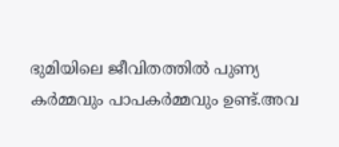ഭുമിയിലെ ജീവിതത്തിൽ പുണ്യ കർമ്മവും പാപകർമ്മവും ഉണ്ട്.അവ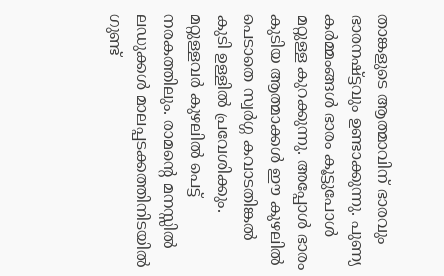താങ്കളുടെ ആത്മാവിന് ഭാരവും ഭാരനഷ്ട്ടവും ഉണ്ടാക്കുന്നു. പുണ്യ കർമ്മംങ്ങൾ ഭാരം കൂട്ടുപോൾ മറ്റുള്ള കുറക്കുന്നു. അപ്പോൾ ഭാരം കുടിയ ആത്മാക്കൾ ഈ കുഴലിൽ പെടാതെ സ്വർഗ്ഗ കവാടതിങ്കൽ കുടി ഉള്ളിൽ പ്രവേശിക്കും. മറ്റുള്ളവർ കുഴലിൽ പെട്ട് നരകത്തിലും. രാമന്റെ മനസ്സിൽ ലഡുക്കൾ മാലപ്പടക്കത്തിനിടയിൽ ഗുണ്ട്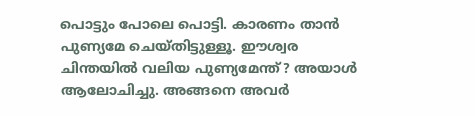പൊട്ടും പോലെ പൊട്ടി. കാരണം താൻ പുണ്യമേ ചെയ്തിട്ടുള്ളൂ. ഈശ്വര ചിന്തയിൽ വലിയ പുണ്യമേന്ത്? അയാൾ ആലോചിച്ചു. അങ്ങനെ അവർ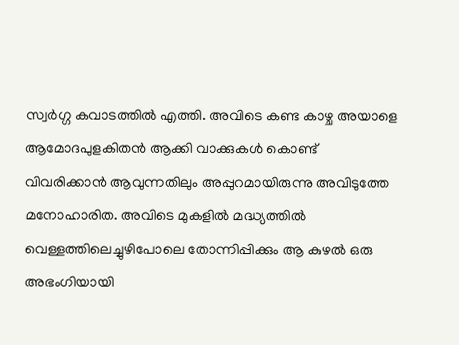സ്വർഗ്ഗ കവാടത്തിൽ എത്തി. അവിടെ കണ്ട കാഴ്ച അയാളെ ആമോദപുളകിതൻ ആക്കി വാക്കുകൾ കൊണ്ട് വിവരിക്കാൻ ആവുന്നതിലും അപ്പുറമായിരുന്നു അവിടുത്തേ മനോഹാരിത. അവിടെ മുകളിൽ മദ്ധ്യത്തിൽ വെള്ളത്തിലെച്ചുഴിപോലെ തോന്നിപ്പിക്കും ആ കുഴൽ ഒരു അഭംഗിയായി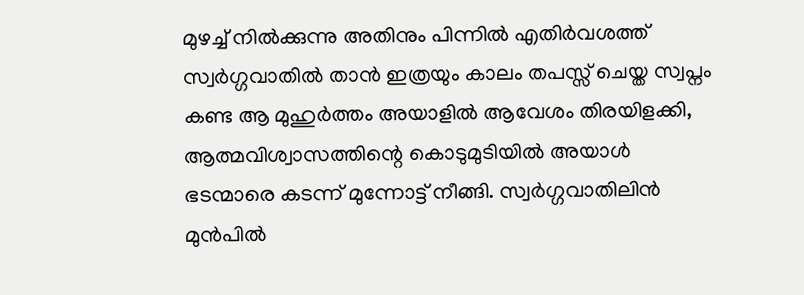മുഴച്ച് നിൽക്കുന്നു അതിനും പിന്നിൽ എതിർവശത്ത് സ്വർഗ്ഗവാതിൽ താൻ ഇത്രയും കാലം തപസ്സ് ചെയ്ത സ്വപ്നം കണ്ട ആ മുഹുർത്തം അയാളിൽ ആവേശം തിരയിളക്കി, ആത്മവിശ്വാസത്തിന്റെ കൊടുമുടിയിൽ അയാൾ ഭടന്മാരെ കടന്ന് മുന്നോട്ട് നീങ്ങി. സ്വർഗ്ഗവാതിലിൻ മുൻപിൽ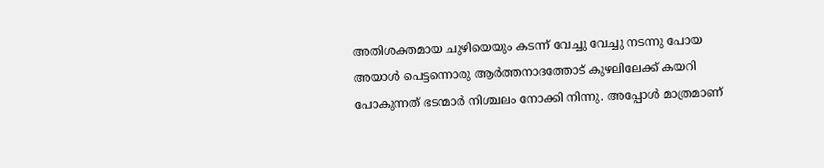അതിശക്തമായ ചുഴിയെയും കടന്ന് വേച്ചു വേച്ചു നടന്നു പോയ അയാൾ പെട്ടന്നൊരു ആർത്തനാദത്തോട് കുഴലിലേക്ക് കയറി പോകുന്നത് ഭടന്മാർ നിശ്ചലം നോക്കി നിന്നു. അപ്പോൾ മാത്രമാണ്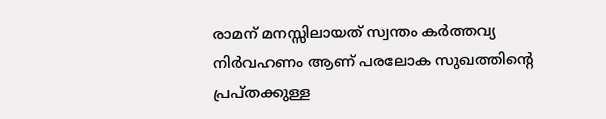രാമന് മനസ്സിലായത് സ്വന്തം കർത്തവ്യ നിർവഹണം ആണ് പരലോക സുഖത്തിന്റെ പ്രപ്തക്കുള്ള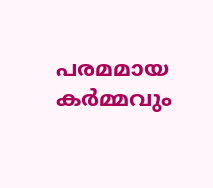പരമമായ കർമ്മവും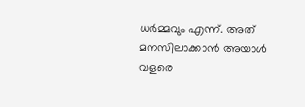ധർമ്മവും എന്ന്. അത് മനസിലാക്കാൻ അയാൾ വളരെ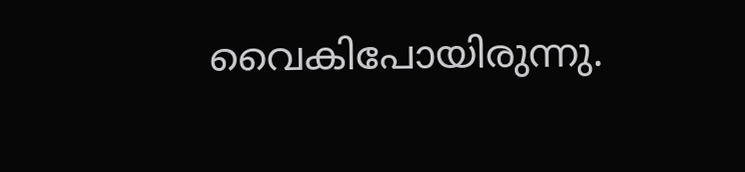വൈകിപോയിരുന്നു.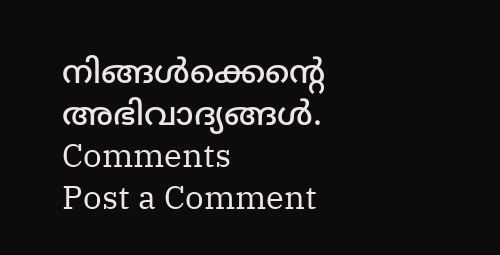നിങ്ങൾക്കെന്റെ അഭിവാദ്യങ്ങൾ.
Comments
Post a Comment